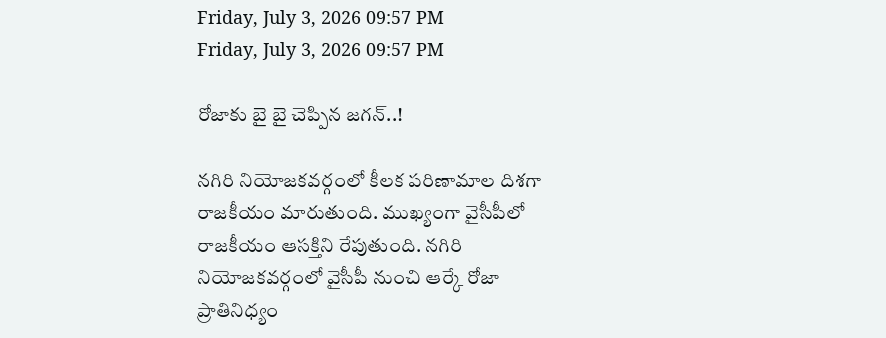Friday, July 3, 2026 09:57 PM
Friday, July 3, 2026 09:57 PM

రోజాకు బై బై చెప్పిన జగన్..!

నగిరి నియోజకవర్గంలో కీలక పరిణామాల దిశగా రాజకీయం మారుతుంది. ముఖ్యంగా వైసీపీలో రాజకీయం ఆసక్తిని రేపుతుంది. నగిరి నియోజకవర్గంలో వైసీపీ నుంచి ఆర్కే రోజా ప్రాతినిధ్యం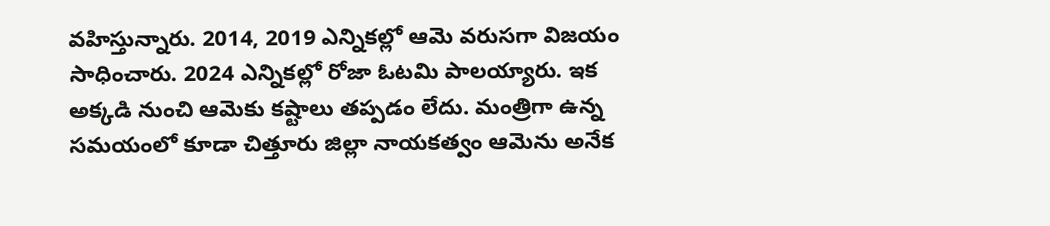వహిస్తున్నారు. 2014, 2019 ఎన్నికల్లో ఆమె వరుసగా విజయం సాధించారు. 2024 ఎన్నికల్లో రోజా ఓటమి పాలయ్యారు. ఇక అక్కడి నుంచి ఆమెకు కష్టాలు తప్పడం లేదు. మంత్రిగా ఉన్న సమయంలో కూడా చిత్తూరు జిల్లా నాయకత్వం ఆమెను అనేక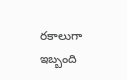రకాలుగా ఇబ్బంది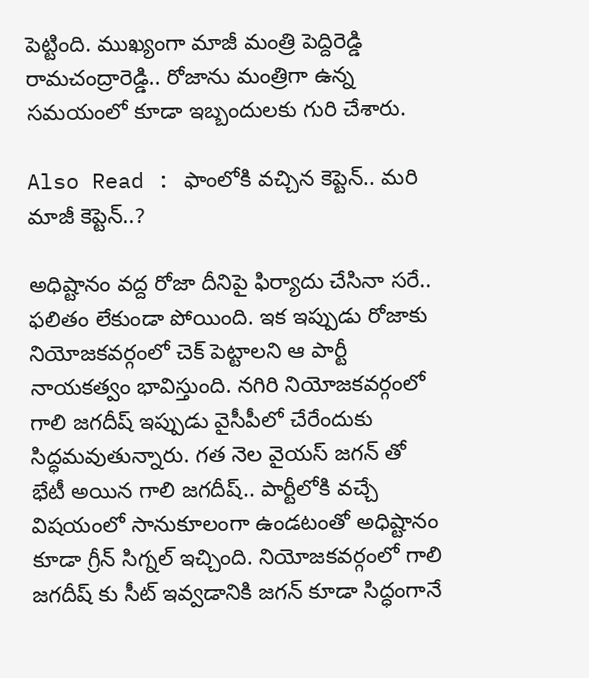పెట్టింది. ముఖ్యంగా మాజీ మంత్రి పెద్దిరెడ్డి రామచంద్రారెడ్డి.. రోజాను మంత్రిగా ఉన్న సమయంలో కూడా ఇబ్బందులకు గురి చేశారు.

Also Read : ఫాంలోకి వచ్చిన కెప్టెన్.. మరి మాజీ కెప్టెన్..?

అధిష్టానం వద్ద రోజా దీనిపై ఫిర్యాదు చేసినా సరే.. ఫలితం లేకుండా పోయింది. ఇక ఇప్పుడు రోజాకు నియోజకవర్గంలో చెక్ పెట్టాలని ఆ పార్టీ నాయకత్వం భావిస్తుంది. నగిరి నియోజకవర్గంలో గాలి జగదీష్ ఇప్పుడు వైసీపీలో చేరేందుకు సిద్ధమవుతున్నారు. గత నెల వైయస్ జగన్ తో భేటీ అయిన గాలి జగదీష్.. పార్టీలోకి వచ్చే విషయంలో సానుకూలంగా ఉండటంతో అధిష్టానం కూడా గ్రీన్ సిగ్నల్ ఇచ్చింది. నియోజకవర్గంలో గాలి జగదీష్ కు సీట్ ఇవ్వడానికి జగన్ కూడా సిద్ధంగానే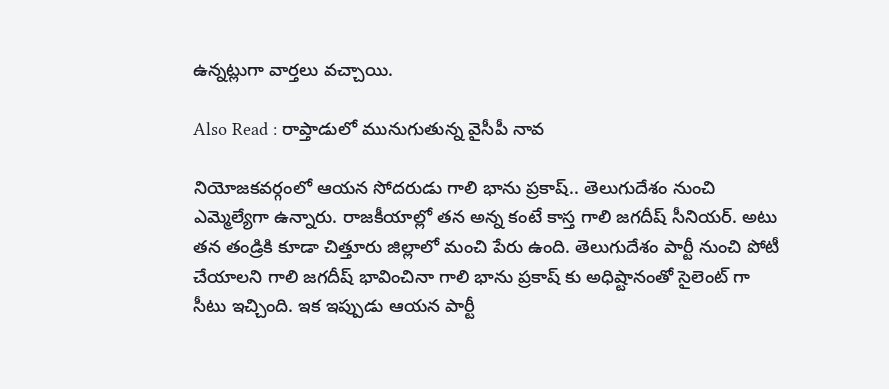ఉన్నట్లుగా వార్తలు వచ్చాయి.

Also Read : రాప్తాడులో మునుగుతున్న వైసీపీ నావ

నియోజకవర్గంలో ఆయన సోదరుడు గాలి భాను ప్రకాష్.. తెలుగుదేశం నుంచి ఎమ్మెల్యేగా ఉన్నారు. రాజకీయాల్లో తన అన్న కంటే కాస్త గాలి జగదీష్ సీనియర్. అటు తన తండ్రికి కూడా చిత్తూరు జిల్లాలో మంచి పేరు ఉంది. తెలుగుదేశం పార్టీ నుంచి పోటీ చేయాలని గాలి జగదీష్ భావించినా గాలి భాను ప్రకాష్ కు అధిష్టానంతో సైలెంట్ గా సీటు ఇచ్చింది. ఇక ఇప్పుడు ఆయన పార్టీ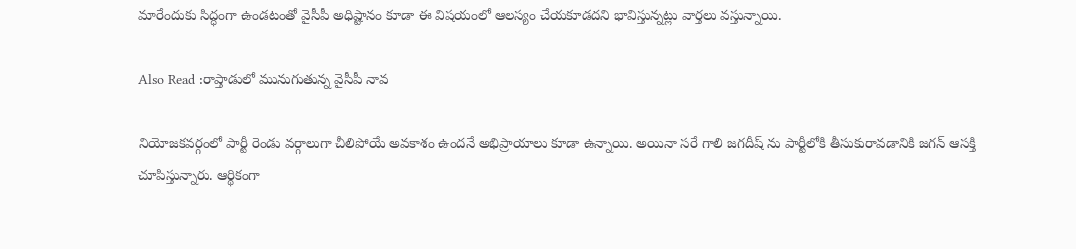మారేందుకు సిద్ధంగా ఉండటంతో వైసీపీ అధిష్టానం కూడా ఈ విషయంలో ఆలస్యం చేయకూడదని భావిస్తున్నట్లు వార్తలు వస్తున్నాయి.

Also Read :రాప్తాడులో మునుగుతున్న వైసీపీ నావ

నియోజకవర్గంలో పార్టీ రెండు వర్గాలుగా చీలిపోయే అవకాశం ఉందనే అభిప్రాయాలు కూడా ఉన్నాయి. అయినా సరే గాలి జగదీష్ ను పార్టీలోకి తీసుకురావడానికి జగన్ ఆసక్తి చూపిస్తున్నారు. ఆర్థికంగా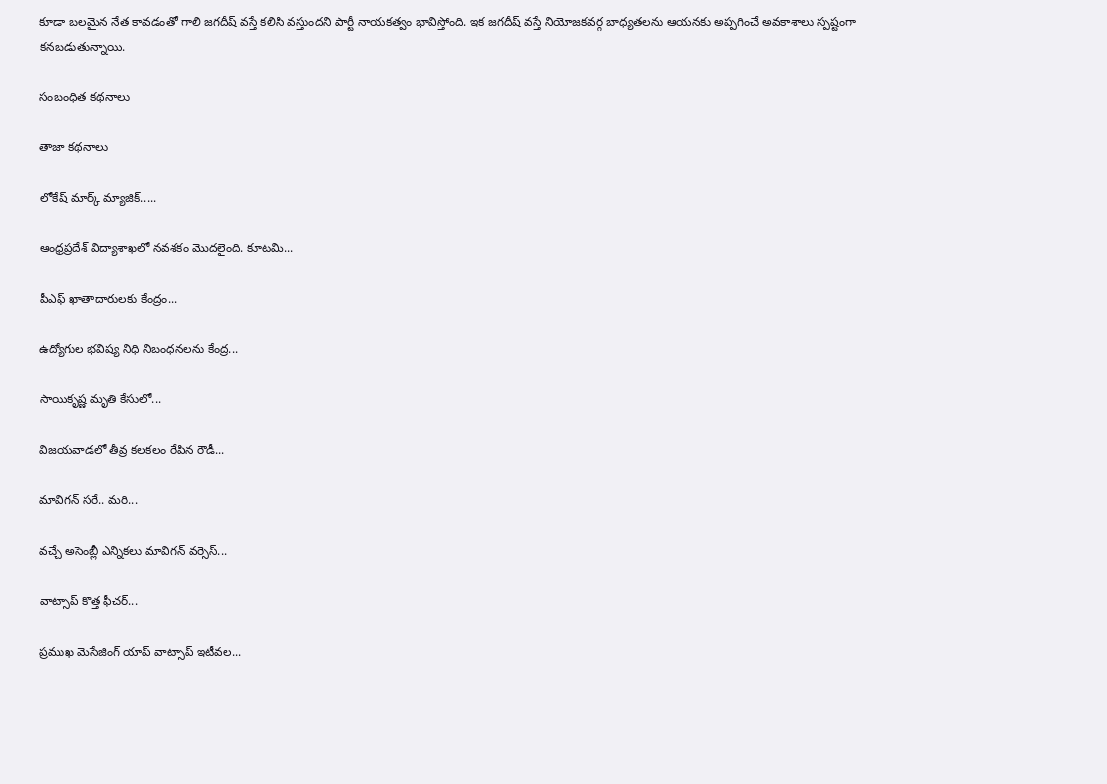కూడా బలమైన నేత కావడంతో గాలి జగదీష్ వస్తే కలిసి వస్తుందని పార్టీ నాయకత్వం భావిస్తోంది. ఇక జగదీష్ వస్తే నియోజకవర్గ బాధ్యతలను ఆయనకు అప్పగించే అవకాశాలు స్పష్టంగా కనబడుతున్నాయి.

సంబంధిత కథనాలు

తాజా కథనాలు

లోకేష్ మార్క్ మ్యాజిక్.....

ఆంధ్రప్రదేశ్ విద్యాశాఖలో నవశకం మొదలైంది. కూటమి...

పీఎఫ్ ఖాతాదారులకు కేంద్రం...

ఉద్యోగుల భవిష్య నిధి నిబంధనలను కేంద్ర...

సాయికృష్ణ మృతి కేసులో...

విజయవాడలో తీవ్ర కలకలం రేపిన రౌడీ...

మావిగన్ సరే.. మరి...

వచ్చే అసెంబ్లీ ఎన్నికలు మావిగన్ వర్సెస్...

వాట్సాప్ కొత్త ఫీచర్‌...

ప్రముఖ మెసేజింగ్ యాప్ వాట్సాప్ ఇటీవల...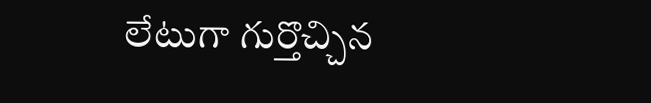లేటుగా గుర్తొచ్చిన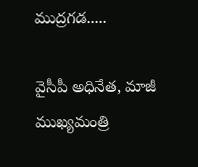ముద్రగడ.....

వైసీపీ అధినేత, మాజీ ముఖ్యమంత్రి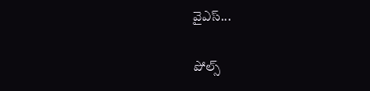వైఎస్...

పోల్స్